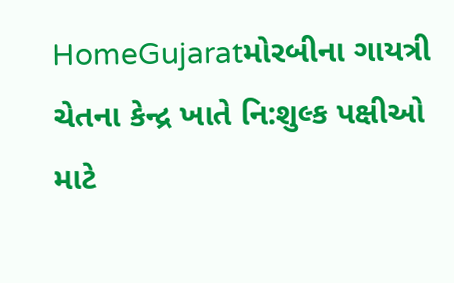HomeGujaratમોરબીના ગાયત્રી ચેતના કેન્દ્ર ખાતે નિ:શુલ્ક પક્ષીઓ માટે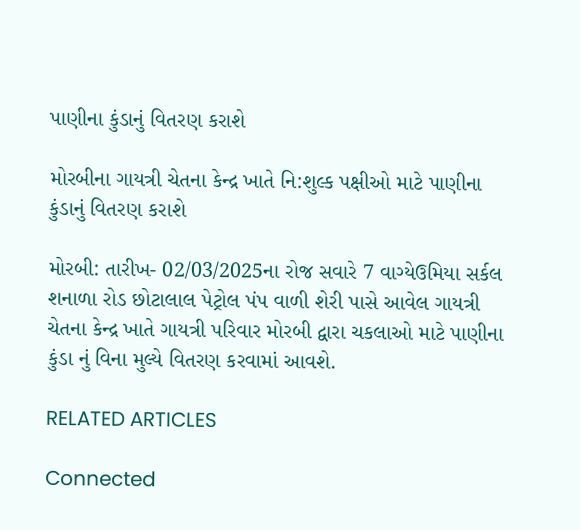પાણીના કુંડાનું વિતરણ કરાશે

મોરબીના ગાયત્રી ચેતના કેન્દ્ર ખાતે નિ:શુલ્ક પક્ષીઓ માટે પાણીના કુંડાનું વિતરણ કરાશે

મોરબી: તારીખ- 02/03/2025ના રોજ સવારે 7 વાગ્યેઉમિયા સર્કલ શનાળા રોડ છોટાલાલ પેટ્રોલ પંપ વાળી શેરી પાસે આવેલ ગાયત્રી ચેતના કેન્દ્ર ખાતે ગાયત્રી પરિવાર મોરબી દ્વારા ચકલાઓ માટે પાણીના કુંડા નું વિના મુલ્યે વિતરણ કરવામાં આવશે.

RELATED ARTICLES

Connected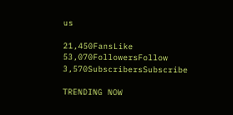us

21,450FansLike
53,070FollowersFollow
3,570SubscribersSubscribe

TRENDING NOW